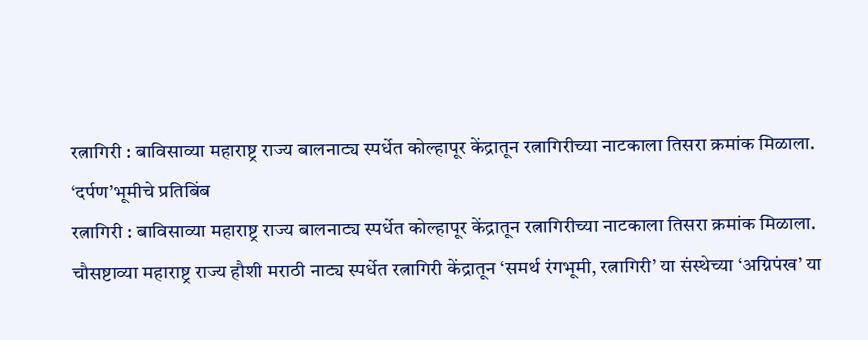रत्नागिरी : बाविसाव्या महाराष्ट्र राज्य बालनाट्य स्पर्धेत कोल्हापूर केंद्रातून रत्नागिरीच्या नाटकाला तिसरा क्रमांक मिळाला.
‘दर्पण’भूमीचे प्रतिबिंब
रत्नागिरी : बाविसाव्या महाराष्ट्र राज्य बालनाट्य स्पर्धेत कोल्हापूर केंद्रातून रत्नागिरीच्या नाटकाला तिसरा क्रमांक मिळाला.
चौसष्टाव्या महाराष्ट्र राज्य हौशी मराठी नाट्य स्पर्धेत रत्नागिरी केंद्रातून ‘समर्थ रंगभूमी, रत्नागिरी’ या संस्थेच्या ‘अग्निपंख’ या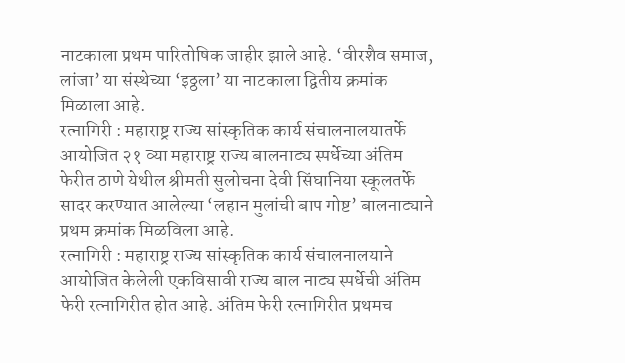नाटकाला प्रथम पारितोषिक जाहीर झाले आहे. ‘वीरशैव समाज, लांजा’ या संस्थेच्या ‘इठ्ठला’ या नाटकाला द्वितीय क्रमांक मिळाला आहे.
रत्नागिरी : महाराष्ट्र राज्य सांस्कृतिक कार्य संचालनालयातर्फे आयोजित २१ व्या महाराष्ट्र राज्य बालनाट्य स्पर्धेच्या अंतिम फेरीत ठाणे येथील श्रीमती सुलोचना देवी सिंघानिया स्कूलतर्फे सादर करण्यात आलेल्या ‘लहान मुलांची बाप गोष्ट’ बालनाट्याने प्रथम क्रमांक मिळविला आहे.
रत्नागिरी : महाराष्ट्र राज्य सांस्कृतिक कार्य संचालनालयाने आयोजित केलेली एकविसावी राज्य बाल नाट्य स्पर्धेची अंतिम फेरी रत्नागिरीत होत आहे. अंतिम फेरी रत्नागिरीत प्रथमच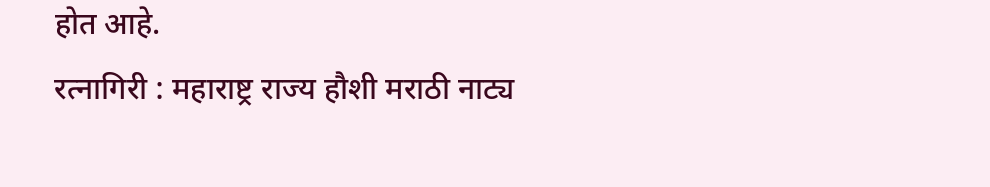होत आहे.
रत्नागिरी : महाराष्ट्र राज्य हौशी मराठी नाट्य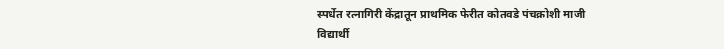स्पर्धेत रत्नागिरी केंद्रातून प्राथमिक फेरीत कोतवडे पंचक्रोशी माजी विद्यार्थी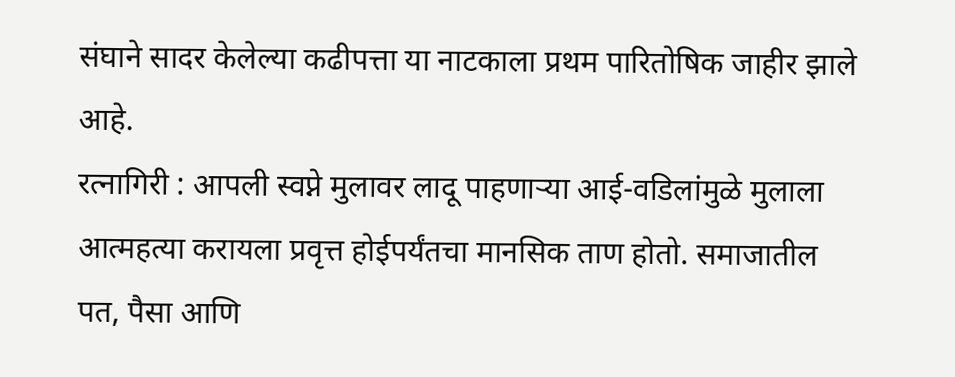संघाने सादर केलेल्या कढीपत्ता या नाटकाला प्रथम पारितोषिक जाहीर झाले आहे.
रत्नागिरी : आपली स्वप्ने मुलावर लादू पाहणाऱ्या आई-वडिलांमुळे मुलाला आत्महत्या करायला प्रवृत्त होईपर्यंतचा मानसिक ताण होतो. समाजातील पत, पैसा आणि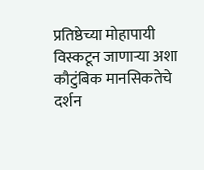प्रतिष्ठेच्या मोहापायी विस्कटून जाणाऱ्या अशा कौटुंबिक मानसिकतेचे दर्शन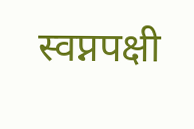स्वप्नपक्षी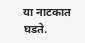या नाटकात घडते.